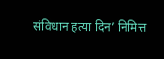संविधान हत्या दिन’ निमित्त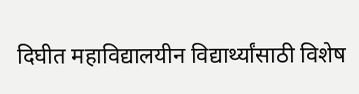दिघीत महाविद्यालयीन विद्यार्थ्यांसाठी विशेष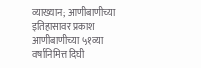व्याख्यान; आणीबाणीच्या इतिहासावर प्रकाश
आणीबाणीच्या ५१व्या वर्षानिमित्त दिघी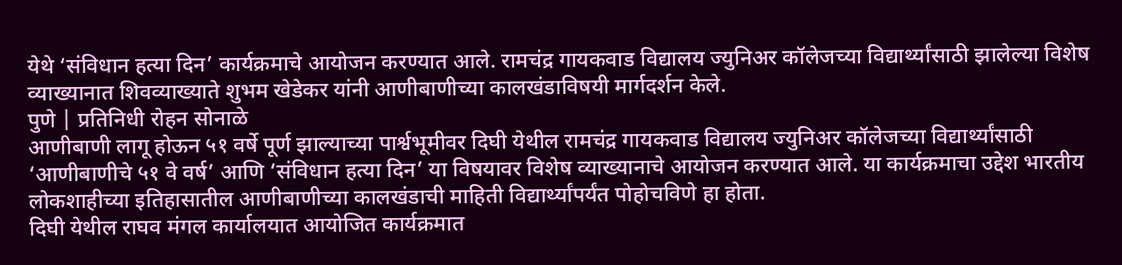येथे ‘संविधान हत्या दिन’ कार्यक्रमाचे आयोजन करण्यात आले. रामचंद्र गायकवाड विद्यालय ज्युनिअर कॉलेजच्या विद्यार्थ्यांसाठी झालेल्या विशेष व्याख्यानात शिवव्याख्याते शुभम खेडेकर यांनी आणीबाणीच्या कालखंडाविषयी मार्गदर्शन केले.
पुणे | प्रतिनिधी रोहन सोनाळे
आणीबाणी लागू होऊन ५१ वर्षे पूर्ण झाल्याच्या पार्श्वभूमीवर दिघी येथील रामचंद्र गायकवाड विद्यालय ज्युनिअर कॉलेजच्या विद्यार्थ्यांसाठी ‘आणीबाणीचे ५१ वे वर्ष’ आणि ‘संविधान हत्या दिन’ या विषयावर विशेष व्याख्यानाचे आयोजन करण्यात आले. या कार्यक्रमाचा उद्देश भारतीय लोकशाहीच्या इतिहासातील आणीबाणीच्या कालखंडाची माहिती विद्यार्थ्यांपर्यंत पोहोचविणे हा होता.
दिघी येथील राघव मंगल कार्यालयात आयोजित कार्यक्रमात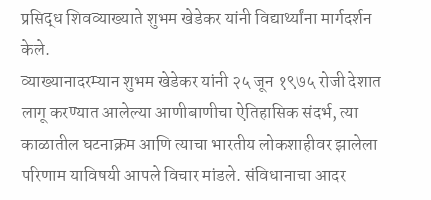प्रसिद्ध शिवव्याख्याते शुभम खेडेकर यांनी विद्यार्थ्यांना मार्गदर्शन केले.
व्याख्यानादरम्यान शुभम खेडेकर यांनी २५ जून १९७५ रोजी देशात लागू करण्यात आलेल्या आणीबाणीचा ऐतिहासिक संदर्भ, त्या काळातील घटनाक्रम आणि त्याचा भारतीय लोकशाहीवर झालेला परिणाम याविषयी आपले विचार मांडले. संविधानाचा आदर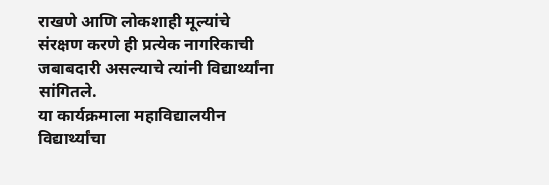राखणे आणि लोकशाही मूल्यांचे संरक्षण करणे ही प्रत्येक नागरिकाची जबाबदारी असल्याचे त्यांनी विद्यार्थ्यांना सांगितले.
या कार्यक्रमाला महाविद्यालयीन विद्यार्थ्यांचा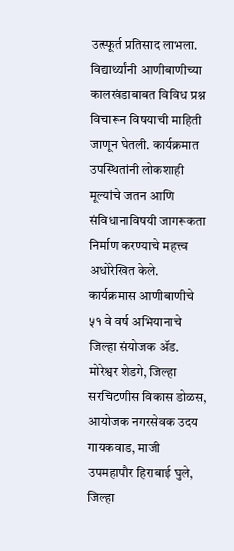उत्स्फूर्त प्रतिसाद लाभला. विद्यार्थ्यांनी आणीबाणीच्या कालखंडाबाबत विविध प्रश्न विचारून विषयाची माहिती जाणून घेतली. कार्यक्रमात उपस्थितांनी लोकशाही मूल्यांचे जतन आणि संविधानाविषयी जागरूकता निर्माण करण्याचे महत्त्व अधोरेखित केले.
कार्यक्रमास आणीबाणीचे ५१ वे वर्ष अभियानाचे जिल्हा संयोजक ॲड. मोरेश्वर शेडगे, जिल्हा सरचिटणीस विकास डोळस, आयोजक नगरसेवक उदय गायकवाड, माजी उपमहापौर हिराबाई घुले, जिल्हा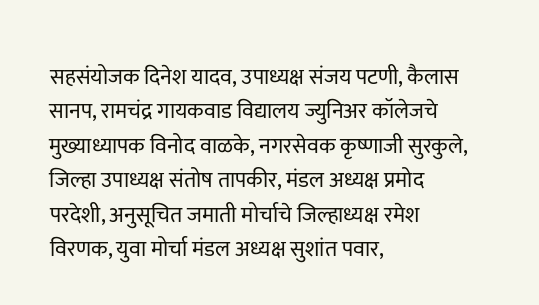सहसंयोजक दिनेश यादव, उपाध्यक्ष संजय पटणी, कैलास सानप, रामचंद्र गायकवाड विद्यालय ज्युनिअर कॉलेजचे मुख्याध्यापक विनोद वाळके, नगरसेवक कृष्णाजी सुरकुले, जिल्हा उपाध्यक्ष संतोष तापकीर, मंडल अध्यक्ष प्रमोद परदेशी, अनुसूचित जमाती मोर्चाचे जिल्हाध्यक्ष रमेश विरणक, युवा मोर्चा मंडल अध्यक्ष सुशांत पवार,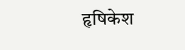हृषिकेश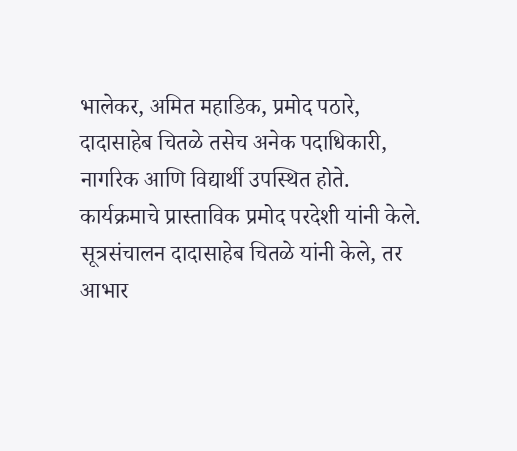भालेकर, अमित महाडिक, प्रमोद पठारे, दादासाहेब चितळे तसेच अनेक पदाधिकारी, नागरिक आणि विद्यार्थी उपस्थित होते.
कार्यक्रमाचे प्रास्ताविक प्रमोद परदेशी यांनी केले. सूत्रसंचालन दादासाहेब चितळे यांनी केले, तर आभार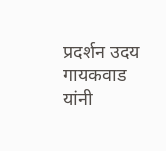प्रदर्शन उदय गायकवाड यांनी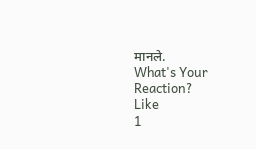मानले.
What's Your Reaction?
Like
1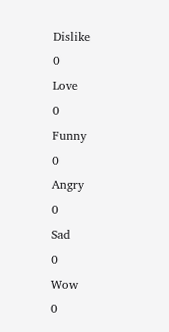Dislike
0
Love
0
Funny
0
Angry
0
Sad
0
Wow
0